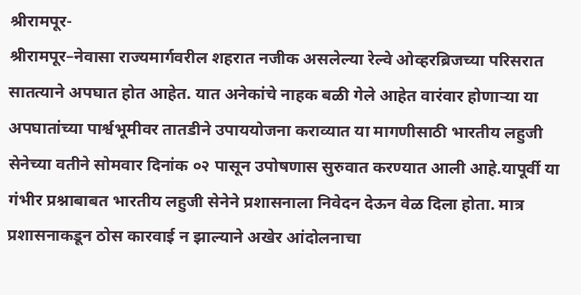श्रीरामपूर-
श्रीरामपूर–नेवासा राज्यमार्गवरील शहरात नजीक असलेल्या रेल्वे ओव्हरब्रिजच्या परिसरात सातत्याने अपघात होत आहेत. यात अनेकांचे नाहक बळी गेले आहेत वारंवार होणाऱ्या या अपघातांच्या पार्श्वभूमीवर तातडीने उपाययोजना कराव्यात या मागणीसाठी भारतीय लहुजी सेनेच्या वतीने सोमवार दिनांक ०२ पासून उपोषणास सुरुवात करण्यात आली आहे.यापूर्वी या गंभीर प्रश्नाबाबत भारतीय लहुजी सेनेने प्रशासनाला निवेदन देऊन वेळ दिला होता. मात्र प्रशासनाकडून ठोस कारवाई न झाल्याने अखेर आंदोलनाचा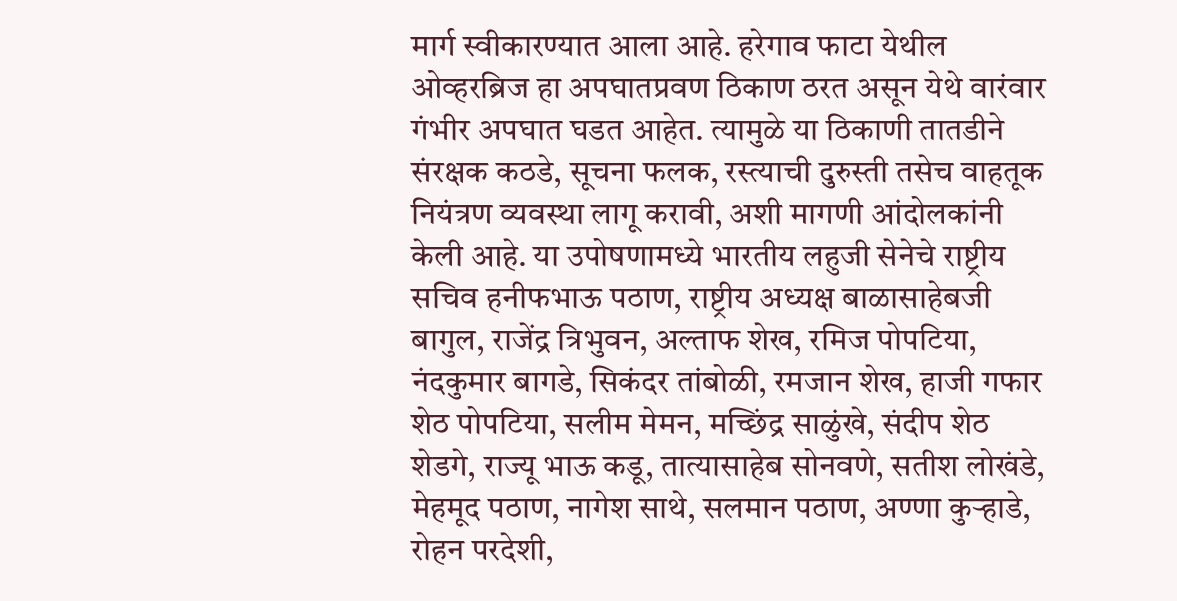मार्ग स्वीकारण्यात आला आहे. हरेगाव फाटा येथील ओव्हरब्रिज हा अपघातप्रवण ठिकाण ठरत असून येथे वारंवार गंभीर अपघात घडत आहेत. त्यामुळे या ठिकाणी तातडीने संरक्षक कठडे, सूचना फलक, रस्त्याची दुरुस्ती तसेच वाहतूक नियंत्रण व्यवस्था लागू करावी, अशी मागणी आंदोलकांनी केली आहे. या उपोषणामध्ये भारतीय लहुजी सेनेचे राष्ट्रीय सचिव हनीफभाऊ पठाण, राष्ट्रीय अध्यक्ष बाळासाहेबजी बागुल, राजेंद्र त्रिभुवन, अल्ताफ शेख, रमिज पोपटिया, नंदकुमार बागडे, सिकंदर तांबोळी, रमजान शेख, हाजी गफार शेठ पोपटिया, सलीम मेमन, मच्छिंद्र साळुंखे, संदीप शेठ शेडगे, राज्यू भाऊ कडू, तात्यासाहेब सोनवणे, सतीश लोखंडे, मेहमूद पठाण, नागेश साथे, सलमान पठाण, अण्णा कुऱ्हाडे, रोहन परदेशी,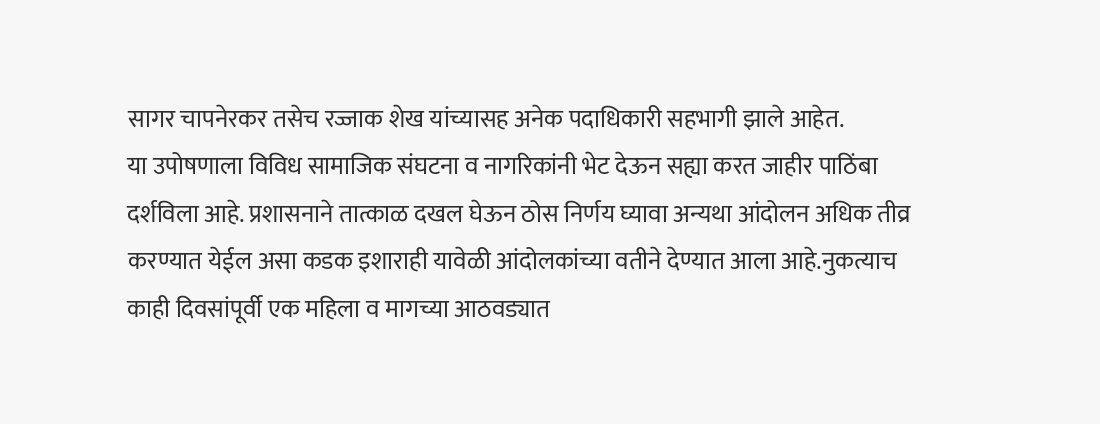सागर चापनेरकर तसेच रज्जाक शेख यांच्यासह अनेक पदाधिकारी सहभागी झाले आहेत.
या उपोषणाला विविध सामाजिक संघटना व नागरिकांनी भेट देऊन सह्या करत जाहीर पाठिंबा दर्शविला आहे. प्रशासनाने तात्काळ दखल घेऊन ठोस निर्णय घ्यावा अन्यथा आंदोलन अधिक तीव्र करण्यात येईल असा कडक इशाराही यावेळी आंदोलकांच्या वतीने देण्यात आला आहे.नुकत्याच काही दिवसांपूर्वी एक महिला व मागच्या आठवड्यात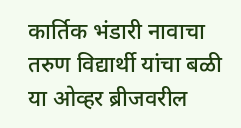कार्तिक भंडारी नावाचा तरुण विद्यार्थी यांचा बळी या ओव्हर ब्रीजवरील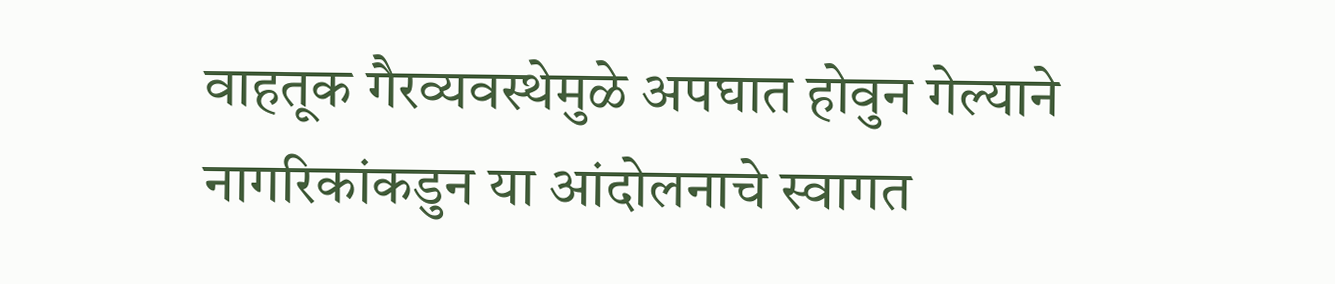वाहतूक गैरव्यवस्थेमुळे अपघात होवुन गेल्याने नागरिकांकडुन या आंदोलनाचे स्वागत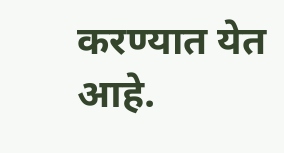करण्यात येत आहे.